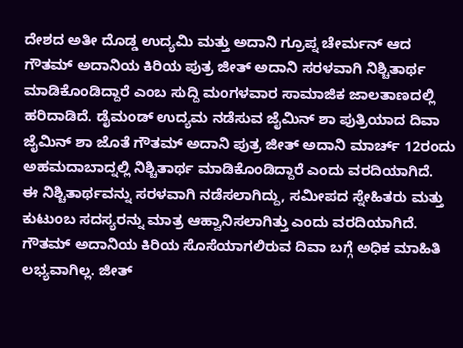ದೇಶದ ಅತೀ ದೊಡ್ಡ ಉದ್ಯಮಿ ಮತ್ತು ಅದಾನಿ ಗ್ರೂಪ್ನ ಚೇರ್ಮನ್ ಆದ ಗೌತಮ್ ಅದಾನಿಯ ಕಿರಿಯ ಪುತ್ರ ಜೀತ್ ಅದಾನಿ ಸರಳವಾಗಿ ನಿಶ್ಚಿತಾರ್ಥ ಮಾಡಿಕೊಂಡಿದ್ದಾರೆ ಎಂಬ ಸುದ್ದಿ ಮಂಗಳವಾರ ಸಾಮಾಜಿಕ ಜಾಲತಾಣದಲ್ಲಿ ಹರಿದಾಡಿದೆ. ಡೈಮಂಡ್ ಉದ್ಯಮ ನಡೆಸುವ ಜೈಮಿನ್ ಶಾ ಪುತ್ರಿಯಾದ ದಿವಾ ಜೈಮಿನ್ ಶಾ ಜೊತೆ ಗೌತಮ್ ಅದಾನಿ ಪುತ್ರ ಜೀತ್ ಅದಾನಿ ಮಾರ್ಚ್ 12ರಂದು ಅಹಮದಾಬಾದ್ನಲ್ಲಿ ನಿಶ್ಚಿತಾರ್ಥ ಮಾಡಿಕೊಂಡಿದ್ದಾರೆ ಎಂದು ವರದಿಯಾಗಿದೆ.
ಈ ನಿಶ್ಚಿತಾರ್ಥವನ್ನು ಸರಳವಾಗಿ ನಡೆಸಲಾಗಿದ್ದು, ಸಮೀಪದ ಸ್ನೇಹಿತರು ಮತ್ತು ಕುಟುಂಬ ಸದಸ್ಯರನ್ನು ಮಾತ್ರ ಆಹ್ವಾನಿಸಲಾಗಿತ್ತು ಎಂದು ವರದಿಯಾಗಿದೆ. ಗೌತಮ್ ಅದಾನಿಯ ಕಿರಿಯ ಸೊಸೆಯಾಗಲಿರುವ ದಿವಾ ಬಗ್ಗೆ ಅಧಿಕ ಮಾಹಿತಿ ಲಭ್ಯವಾಗಿಲ್ಲ. ಜೀತ್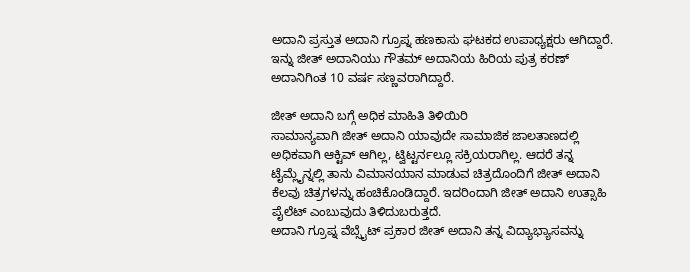ಅದಾನಿ ಪ್ರಸ್ತುತ ಅದಾನಿ ಗ್ರೂಪ್ನ ಹಣಕಾಸು ಘಟಕದ ಉಪಾಧ್ಯಕ್ಷರು ಆಗಿದ್ದಾರೆ. ಇನ್ನು ಜೀತ್ ಅದಾನಿಯು ಗೌತಮ್ ಅದಾನಿಯ ಹಿರಿಯ ಪುತ್ರ ಕರಣ್ ಅದಾನಿಗಿಂತ 10 ವರ್ಷ ಸಣ್ಣವರಾಗಿದ್ದಾರೆ.

ಜೀತ್ ಅದಾನಿ ಬಗ್ಗೆ ಅಧಿಕ ಮಾಹಿತಿ ತಿಳಿಯಿರಿ
ಸಾಮಾನ್ಯವಾಗಿ ಜೀತ್ ಅದಾನಿ ಯಾವುದೇ ಸಾಮಾಜಿಕ ಜಾಲತಾಣದಲ್ಲಿ ಅಧಿಕವಾಗಿ ಆಕ್ಟಿವ್ ಆಗಿಲ್ಲ, ಟ್ವಿಟ್ಟರ್ನಲ್ಲೂ ಸಕ್ರಿಯರಾಗಿಲ್ಲ. ಆದರೆ ತನ್ನ ಟೈಮ್ಲೈನ್ನಲ್ಲಿ ತಾನು ವಿಮಾನಯಾನ ಮಾಡುವ ಚಿತ್ರದೊಂದಿಗೆ ಜೀತ್ ಅದಾನಿ ಕೆಲವು ಚಿತ್ರಗಳನ್ನು ಹಂಚಿಕೊಂಡಿದ್ದಾರೆ. ಇದರಿಂದಾಗಿ ಜೀತ್ ಅದಾನಿ ಉತ್ಸಾಹಿ ಪೈಲೆಟ್ ಎಂಬುವುದು ತಿಳಿದುಬರುತ್ತದೆ.
ಅದಾನಿ ಗ್ರೂಪ್ನ ವೆಬ್ಸೈಟ್ ಪ್ರಕಾರ ಜೀತ್ ಅದಾನಿ ತನ್ನ ವಿದ್ಯಾಭ್ಯಾಸವನ್ನು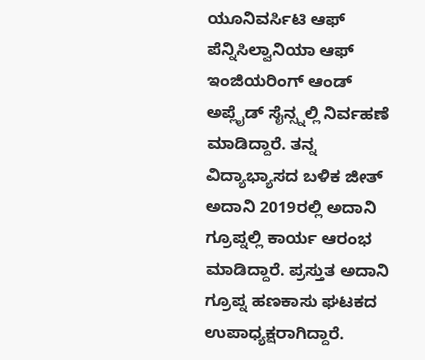ಯೂನಿವರ್ಸಿಟಿ ಆಫ್ ಪೆನ್ನಿಸಿಲ್ವಾನಿಯಾ ಆಫ್ ಇಂಜಿಯರಿಂಗ್ ಆಂಡ್ ಅಪ್ಲೈಡ್ ಸೈನ್ಸ್ನಲ್ಲಿ ನಿರ್ವಹಣೆ ಮಾಡಿದ್ದಾರೆ. ತನ್ನ ವಿದ್ಯಾಭ್ಯಾಸದ ಬಳಿಕ ಜೀತ್ ಅದಾನಿ 2019ರಲ್ಲಿ ಅದಾನಿ ಗ್ರೂಪ್ನಲ್ಲಿ ಕಾರ್ಯ ಆರಂಭ ಮಾಡಿದ್ದಾರೆ. ಪ್ರಸ್ತುತ ಅದಾನಿ ಗ್ರೂಪ್ನ ಹಣಕಾಸು ಘಟಕದ ಉಪಾಧ್ಯಕ್ಷರಾಗಿದ್ದಾರೆ.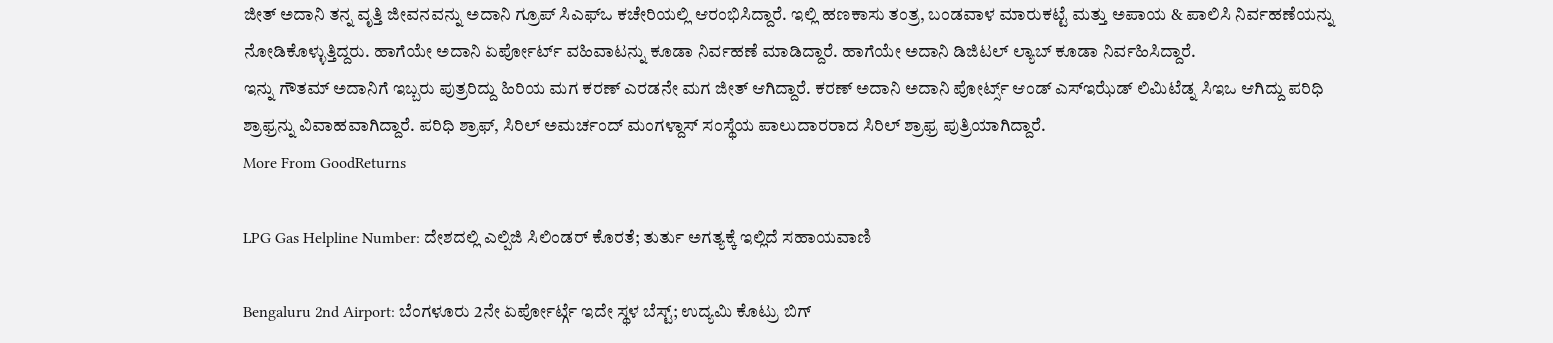ಜೀತ್ ಅದಾನಿ ತನ್ನ ವೃತ್ತಿ ಜೀವನವನ್ನು ಅದಾನಿ ಗ್ರೂಪ್ ಸಿಎಫ್ಒ ಕಚೇರಿಯಲ್ಲಿ ಆರಂಭಿಸಿದ್ದಾರೆ. ಇಲ್ಲಿ ಹಣಕಾಸು ತಂತ್ರ, ಬಂಡವಾಳ ಮಾರುಕಟ್ಟೆ ಮತ್ತು ಅಪಾಯ & ಪಾಲಿಸಿ ನಿರ್ವಹಣೆಯನ್ನು ನೋಡಿಕೊಳ್ಳುತ್ತಿದ್ದರು. ಹಾಗೆಯೇ ಅದಾನಿ ಏರ್ಪೋರ್ಟ್ ವಹಿವಾಟನ್ನು ಕೂಡಾ ನಿರ್ವಹಣೆ ಮಾಡಿದ್ದಾರೆ. ಹಾಗೆಯೇ ಅದಾನಿ ಡಿಜಿಟಲ್ ಲ್ಯಾಬ್ ಕೂಡಾ ನಿರ್ವಹಿಸಿದ್ದಾರೆ.
ಇನ್ನು ಗೌತಮ್ ಅದಾನಿಗೆ ಇಬ್ಬರು ಪುತ್ರರಿದ್ದು ಹಿರಿಯ ಮಗ ಕರಣ್ ಎರಡನೇ ಮಗ ಜೀತ್ ಆಗಿದ್ದಾರೆ. ಕರಣ್ ಅದಾನಿ ಅದಾನಿ ಪೋರ್ಟ್ಸ್ ಆಂಡ್ ಎಸ್ಇಝೆಡ್ ಲಿಮಿಟೆಡ್ನ ಸಿಇಒ ಆಗಿದ್ದು ಪರಿಧಿ ಶ್ರಾಫ್ರನ್ನು ವಿವಾಹವಾಗಿದ್ದಾರೆ. ಪರಿಧಿ ಶ್ರಾಫ್, ಸಿರಿಲ್ ಅಮರ್ಚಂದ್ ಮಂಗಳ್ದಾಸ್ ಸಂಸ್ಥೆಯ ಪಾಲುದಾರರಾದ ಸಿರಿಲ್ ಶ್ರಾಫ್ರ ಪುತ್ರಿಯಾಗಿದ್ದಾರೆ.
More From GoodReturns

LPG Gas Helpline Number: ದೇಶದಲ್ಲಿ ಎಲ್ಪಿಜಿ ಸಿಲಿಂಡರ್ ಕೊರತೆ; ತುರ್ತು ಅಗತ್ಯಕ್ಕೆ ಇಲ್ಲಿದೆ ಸಹಾಯವಾಣಿ

Bengaluru 2nd Airport: ಬೆಂಗಳೂರು 2ನೇ ಏರ್ಪೋರ್ಟ್ಗೆ ಇದೇ ಸ್ಥಳ ಬೆಸ್ಟ್; ಉದ್ಯಮಿ ಕೊಟ್ರು ಬಿಗ್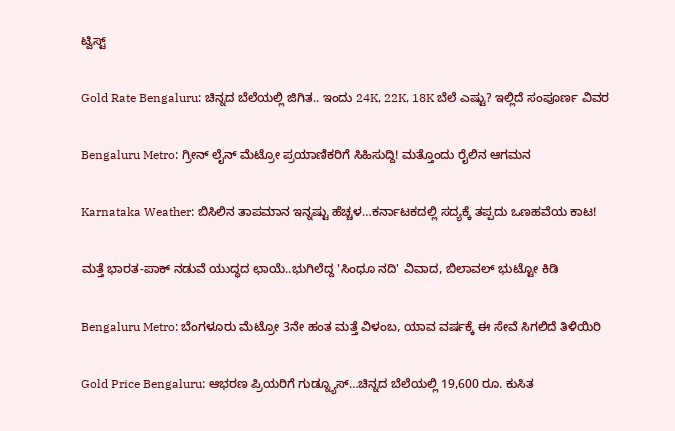ಟ್ವಿಸ್ಟ್

Gold Rate Bengaluru: ಚಿನ್ನದ ಬೆಲೆಯಲ್ಲಿ ಜಿಗಿತ.. ಇಂದು 24K, 22K, 18K ಬೆಲೆ ಎಷ್ಟು? ಇಲ್ಲಿದೆ ಸಂಪೂರ್ಣ ವಿವರ

Bengaluru Metro: ಗ್ರೀನ್ ಲೈನ್ ಮೆಟ್ರೋ ಪ್ರಯಾಣಿಕರಿಗೆ ಸಿಹಿಸುದ್ದಿ! ಮತ್ತೊಂದು ರೈಲಿನ ಆಗಮನ

Karnataka Weather: ಬಿಸಿಲಿನ ತಾಪಮಾನ ಇನ್ನಷ್ಟು ಹೆಚ್ಚಳ…ಕರ್ನಾಟಕದಲ್ಲಿ ಸದ್ಯಕ್ಕೆ ತಪ್ಪದು ಒಣಹವೆಯ ಕಾಟ!

ಮತ್ತೆ ಭಾರತ-ಪಾಕ್ ನಡುವೆ ಯುದ್ಧದ ಛಾಯೆ..ಭುಗಿಲೆದ್ದ 'ಸಿಂಧೂ ನದಿ' ವಿವಾದ, ಬಿಲಾವಲ್ ಭುಟ್ಟೋ ಕಿಡಿ

Bengaluru Metro: ಬೆಂಗಳೂರು ಮೆಟ್ರೋ 3ನೇ ಹಂತ ಮತ್ತೆ ವಿಳಂಬ, ಯಾವ ವರ್ಷಕ್ಕೆ ಈ ಸೇವೆ ಸಿಗಲಿದೆ ತಿಳಿಯಿರಿ

Gold Price Bengaluru: ಆಭರಣ ಪ್ರಿಯರಿಗೆ ಗುಡ್ನ್ಯೂಸ್…ಚಿನ್ನದ ಬೆಲೆಯಲ್ಲಿ 19,600 ರೂ. ಕುಸಿತ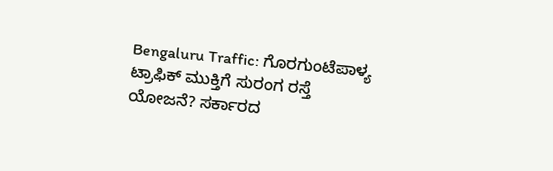Bengaluru Traffic: ಗೊರಗುಂಟೆಪಾಳ್ಯ ಟ್ರಾಫಿಕ್ ಮುಕ್ತಿಗೆ ಸುರಂಗ ರಸ್ತೆ ಯೋಜನೆ? ಸರ್ಕಾರದ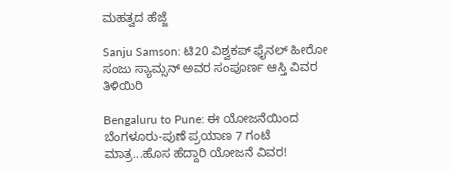ಮಹತ್ವದ ಹೆಜ್ಜೆ

Sanju Samson: ಟಿ20 ವಿಶ್ವಕಪ್ ಫೈನಲ್ ಹೀರೋ ಸಂಜು ಸ್ಯಾಮ್ಸನ್ ಅವರ ಸಂಪೂರ್ಣ ಆಸ್ತಿ ವಿವರ ತಿಳಿಯಿರಿ

Bengaluru to Pune: ಈ ಯೋಜನೆಯಿಂದ ಬೆಂಗಳೂರು-ಪುಣೆ ಪ್ರಯಾಣ 7 ಗಂಟೆ ಮಾತ್ರ...ಹೊಸ ಹೆದ್ದಾರಿ ಯೋಜನೆ ವಿವರ!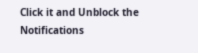Click it and Unblock the Notifications